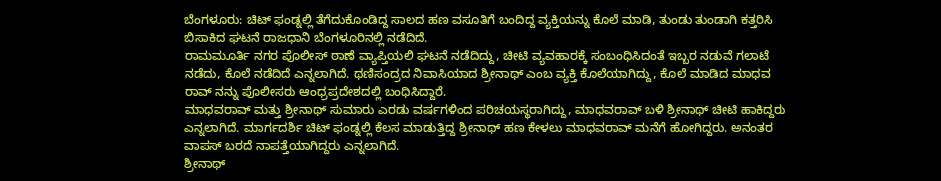ಬೆಂಗಳೂರು: ಚಿಟ್ ಫಂಡ್ನಲ್ಲಿ ತೆಗೆದುಕೊಂಡಿದ್ದ ಸಾಲದ ಹಣ ವಸೂತಿಗೆ ಬಂದಿದ್ದ ವ್ಯಕ್ತಿಯನ್ನು ಕೊಲೆ ಮಾಡಿ, ತುಂಡು ತುಂಡಾಗಿ ಕತ್ತರಿಸಿ ಬಿಸಾಕಿದ ಘಟನೆ ರಾಜಧಾನಿ ಬೆಂಗಳೂರಿನಲ್ಲಿ ನಡೆದಿದೆ.
ರಾಮಮೂರ್ತಿ ನಗರ ಪೊಲೀಸ್ ಠಾಣೆ ವ್ಯಾಪ್ತಿಯಲಿ ಘಟನೆ ನಡೆದಿದ್ದು, ಚೀಟಿ ವ್ಯವಹಾರಕ್ಕೆ ಸಂಬಂಧಿಸಿದಂತೆ ಇಬ್ಬರ ನಡುವೆ ಗಲಾಟೆ ನಡೆದು, ಕೊಲೆ ನಡೆದಿದೆ ಎನ್ನಲಾಗಿದೆ. ಥಣಿಸಂದ್ರದ ನಿವಾಸಿಯಾದ ಶ್ರೀನಾಥ್ ಎಂಬ ವ್ಯಕ್ತಿ ಕೊಲೆಯಾಗಿದ್ದು, ಕೊಲೆ ಮಾಡಿದ ಮಾಧವ ರಾವ್ ನನ್ನು ಪೊಲೀಸರು ಆಂಧ್ರಪ್ರದೇಶದಲ್ಲಿ ಬಂಧಿಸಿದ್ದಾರೆ.
ಮಾಧವರಾವ್ ಮತ್ತು ಶ್ರೀನಾಥ್ ಸುಮಾರು ಎರಡು ವರ್ಷಗಳಿಂದ ಪರಿಚಯಸ್ಥರಾಗಿದ್ದು, ಮಾಧವರಾವ್ ಬಳಿ ಶ್ರೀನಾಥ್ ಚೀಟಿ ಹಾಕಿದ್ದರು ಎನ್ನಲಾಗಿದೆ. ಮಾರ್ಗದರ್ಶಿ ಚಿಟ್ ಫಂಡ್ನಲ್ಲಿ ಕೆಲಸ ಮಾಡುತ್ತಿದ್ದ ಶ್ರೀನಾಥ್ ಹಣ ಕೇಳಲು ಮಾಧವರಾವ್ ಮನೆಗೆ ಹೋಗಿದ್ದರು. ಅನಂತರ ವಾಪಸ್ ಬರದೆ ನಾಪತ್ತೆಯಾಗಿದ್ದರು ಎನ್ನಲಾಗಿದೆ.
ಶ್ರೀನಾಥ್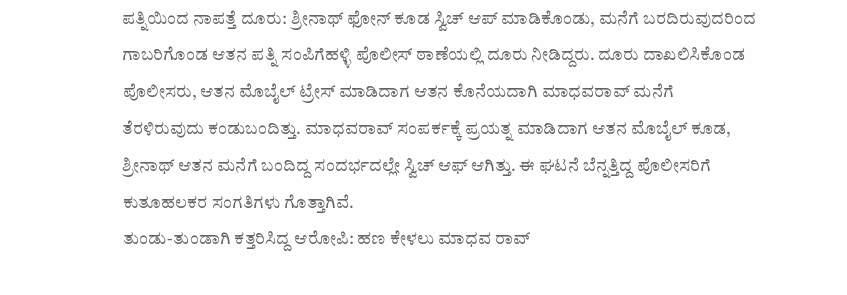ಪತ್ನಿಯಿಂದ ನಾಪತ್ತೆ ದೂರು: ಶ್ರೀನಾಥ್ ಫೋನ್ ಕೂಡ ಸ್ವಿಚ್ ಆಪ್ ಮಾಡಿಕೊಂಡು, ಮನೆಗೆ ಬರದಿರುವುದರಿಂದ ಗಾಬರಿಗೊಂಡ ಆತನ ಪತ್ನಿ ಸಂಪಿಗೆಹಳ್ಳಿ ಪೊಲೀಸ್ ಠಾಣೆಯಲ್ಲಿ ದೂರು ನೀಡಿದ್ದರು. ದೂರು ದಾಖಲಿಸಿಕೊಂಡ ಪೊಲೀಸರು, ಆತನ ಮೊಬೈಲ್ ಟ್ರೇಸ್ ಮಾಡಿದಾಗ ಆತನ ಕೊನೆಯದಾಗಿ ಮಾಧವರಾವ್ ಮನೆಗೆ ತೆರಳಿರುವುದು ಕಂಡುಬಂದಿತ್ತು. ಮಾಧವರಾವ್ ಸಂಪರ್ಕಕ್ಕೆ ಪ್ರಯತ್ನ ಮಾಡಿದಾಗ ಆತನ ಮೊಬೈಲ್ ಕೂಡ, ಶ್ರೀನಾಥ್ ಆತನ ಮನೆಗೆ ಬಂದಿದ್ದ ಸಂದರ್ಭದಲ್ಲೇ ಸ್ವಿಚ್ ಆಫ್ ಆಗಿತ್ತು. ಈ ಘಟನೆ ಬೆನ್ನತ್ತಿದ್ದ ಪೊಲೀಸರಿಗೆ ಕುತೂಹಲಕರ ಸಂಗತಿಗಳು ಗೊತ್ತಾಗಿವೆ.
ತುಂಡು-ತುಂಡಾಗಿ ಕತ್ತರಿಸಿದ್ದ ಆರೋಪಿ: ಹಣ ಕೇಳಲು ಮಾಧವ ರಾವ್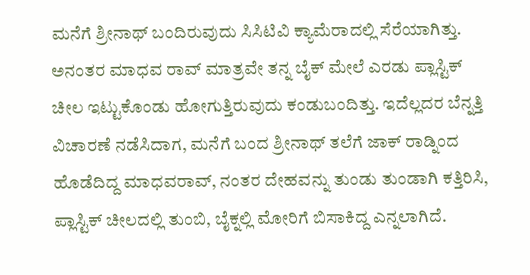ಮನೆಗೆ ಶ್ರೀನಾಥ್ ಬಂದಿರುವುದು ಸಿಸಿಟಿವಿ ಕ್ಯಾಮೆರಾದಲ್ಲಿ ಸೆರೆಯಾಗಿತ್ತು. ಅನಂತರ ಮಾಧವ ರಾವ್ ಮಾತ್ರವೇ ತನ್ನ ಬೈಕ್ ಮೇಲೆ ಎರಡು ಪ್ಲಾಸ್ಟಿಕ್ ಚೀಲ ಇಟ್ಟುಕೊಂಡು ಹೋಗುತ್ತಿರುವುದು ಕಂಡುಬಂದಿತ್ತು. ಇದೆಲ್ಲದರ ಬೆನ್ನತ್ತಿ ವಿಚಾರಣೆ ನಡೆಸಿದಾಗ, ಮನೆಗೆ ಬಂದ ಶ್ರೀನಾಥ್ ತಲೆಗೆ ಜಾಕ್ ರಾಡ್ನಿಂದ ಹೊಡೆದಿದ್ದ ಮಾಧವರಾವ್, ನಂತರ ದೇಹವನ್ನು ತುಂಡು ತುಂಡಾಗಿ ಕತ್ತಿರಿಸಿ, ಪ್ಲಾಸ್ಟಿಕ್ ಚೀಲದಲ್ಲಿ ತುಂಬಿ, ಬೈಕ್ನಲ್ಲಿ ಮೋರಿಗೆ ಬಿಸಾಕಿದ್ದ ಎನ್ನಲಾಗಿದೆ.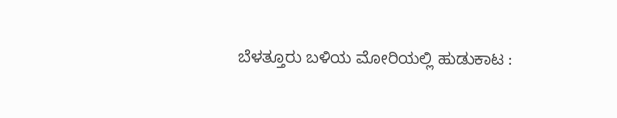ಬೆಳತ್ತೂರು ಬಳಿಯ ಮೋರಿಯಲ್ಲಿ ಹುಡುಕಾಟ :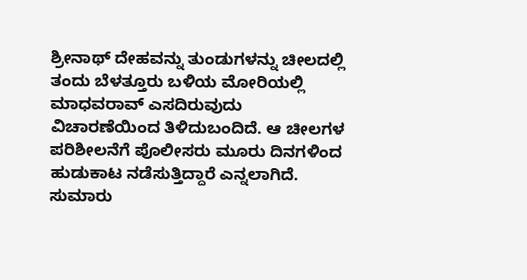ಶ್ರೀನಾಥ್ ದೇಹವನ್ನು ತುಂಡುಗಳನ್ನು ಚೀಲದಲ್ಲಿ ತಂದು ಬೆಳತ್ತೂರು ಬಳಿಯ ಮೋರಿಯಲ್ಲಿ ಮಾಧವರಾವ್ ಎಸದಿರುವುದು ವಿಚಾರಣೆಯಿಂದ ತಿಳಿದುಬಂದಿದೆ. ಆ ಚೀಲಗಳ ಪರಿಶೀಲನೆಗೆ ಪೊಲೀಸರು ಮೂರು ದಿನಗಳಿಂದ ಹುಡುಕಾಟ ನಡೆಸುತ್ತಿದ್ದಾರೆ ಎನ್ನಲಾಗಿದೆ. ಸುಮಾರು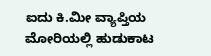ಐದು ಕಿ.ಮೀ ವ್ಯಾಪ್ತಿಯ ಮೋರಿಯಲ್ಲಿ ಹುಡುಕಾಟ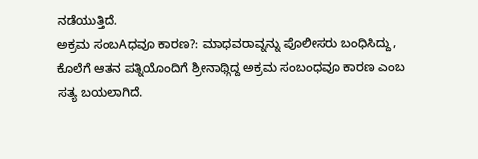ನಡೆಯುತ್ತಿದೆ.
ಅಕ್ರಮ ಸಂಬAಧವೂ ಕಾರಣ?: ಮಾಧವರಾವ್ನನ್ನು ಪೊಲೀಸರು ಬಂಧಿಸಿದ್ದು, ಕೊಲೆಗೆ ಆತನ ಪತ್ನಿಯೊಂದಿಗೆ ಶ್ರೀನಾಥ್ಗಿದ್ದ ಅಕ್ರಮ ಸಂಬಂಧವೂ ಕಾರಣ ಎಂಬ ಸತ್ಯ ಬಯಲಾಗಿದೆ.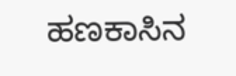ಹಣಕಾಸಿನ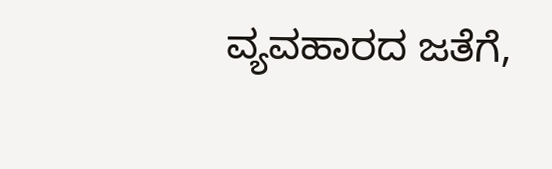ವ್ಯವಹಾರದ ಜತೆಗೆ,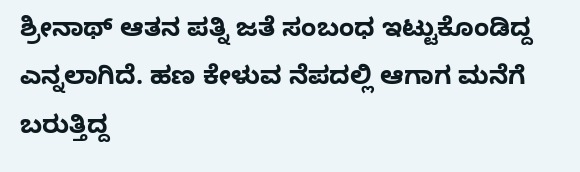ಶ್ರೀನಾಥ್ ಆತನ ಪತ್ನಿ ಜತೆ ಸಂಬಂಧ ಇಟ್ಟುಕೊಂಡಿದ್ದ ಎನ್ನಲಾಗಿದೆ. ಹಣ ಕೇಳುವ ನೆಪದಲ್ಲಿ ಆಗಾಗ ಮನೆಗೆ ಬರುತ್ತಿದ್ದ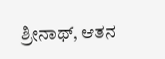ಶ್ರೀನಾಥ್, ಆತನ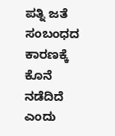ಪತ್ನಿ ಜತೆ ಸಂಬಂಧದ ಕಾರಣಕ್ಕೆ ಕೊನೆ ನಡೆದಿದೆ ಎಂದು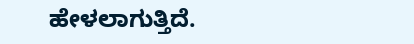ಹೇಳಲಾಗುತ್ತಿದೆ.